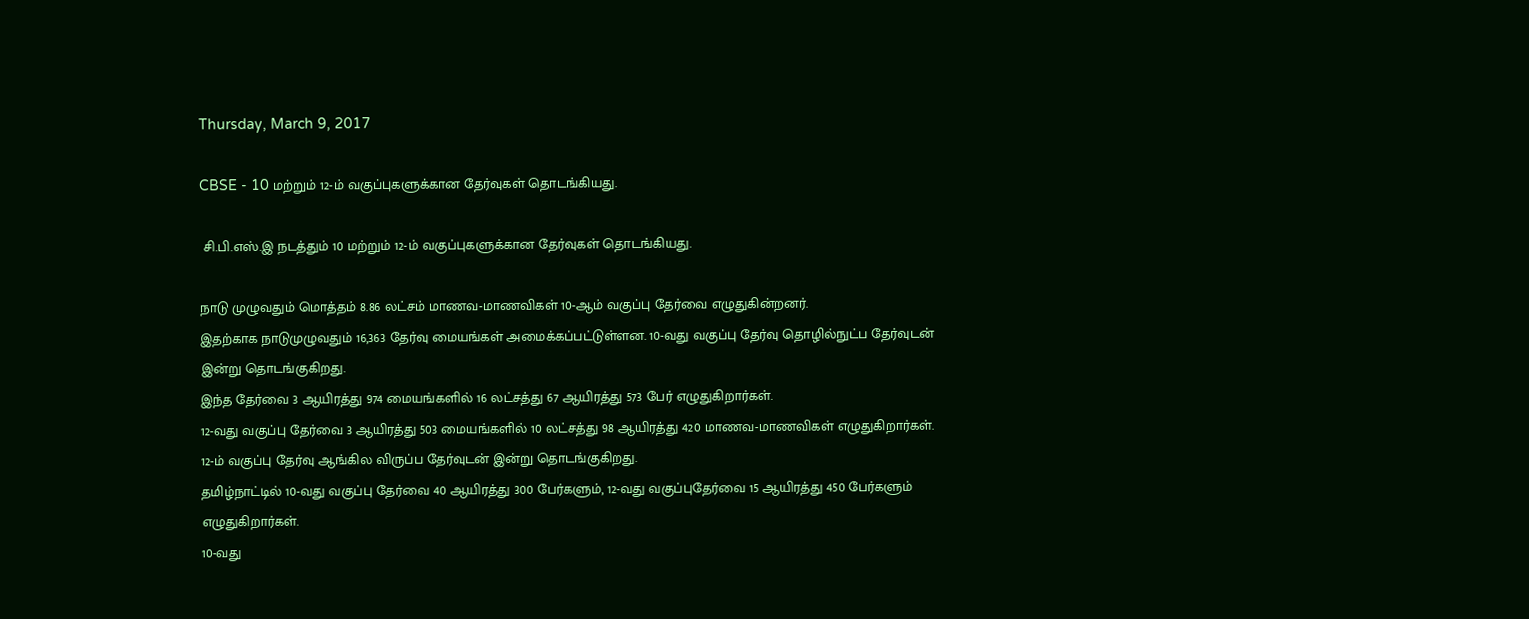Thursday, March 9, 2017

CBSE - 10 மற்றும் 12-ம் வகுப்புகளுக்கான தேர்வுகள் தொடங்கியது.

 சி.பி.எஸ்.இ நடத்தும் 10 மற்றும் 12-ம் வகுப்புகளுக்கான தேர்வுகள் தொடங்கியது.

நாடு முழுவதும் மொத்தம் 8.86 லட்சம் மாணவ-மாணவிகள் 10-ஆம் வகுப்பு தேர்வை எழுதுகின்றனர்.
இதற்காக நாடுமுழுவதும் 16,363 தேர்வு மையங்கள் அமைக்கப்பட்டுள்ளன. 10-வது வகுப்பு தேர்வு தொழில்நுட்ப தேர்வுடன் இன்று தொடங்குகிறது.
இந்த தேர்வை 3 ஆயிரத்து 974 மையங்களில் 16 லட்சத்து 67 ஆயிரத்து 573 பேர் எழுதுகிறார்கள்.
12-வது வகுப்பு தேர்வை 3 ஆயிரத்து 503 மையங்களில் 10 லட்சத்து 98 ஆயிரத்து 420 மாணவ-மாணவிகள் எழுதுகிறார்கள்.
12-ம் வகுப்பு தேர்வு ஆங்கில விருப்ப தேர்வுடன் இன்று தொடங்குகிறது.
தமிழ்நாட்டில் 10-வது வகுப்பு தேர்வை 40 ஆயிரத்து 300 பேர்களும், 12-வது வகுப்புதேர்வை 15 ஆயிரத்து 450 பேர்களும் எழுதுகிறார்கள்.
10-வது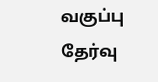வகுப்பு தேர்வு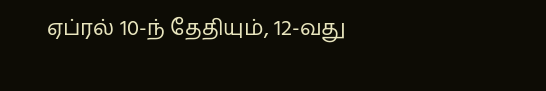ஏப்ரல் 10-ந் தேதியும், 12-வது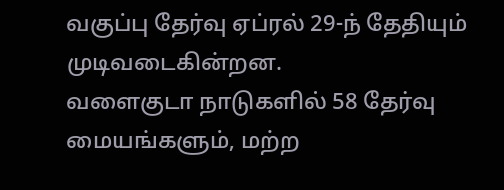வகுப்பு தேர்வு ஏப்ரல் 29-ந் தேதியும் முடிவடைகின்றன.
வளைகுடா நாடுகளில் 58 தேர்வு மையங்களும், மற்ற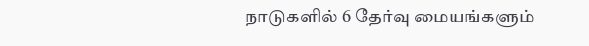நாடுகளில் 6 தேர்வு மையங்களும்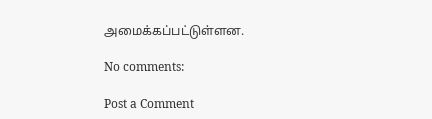அமைக்கப்பட்டுள்ளன.

No comments:

Post a Comment